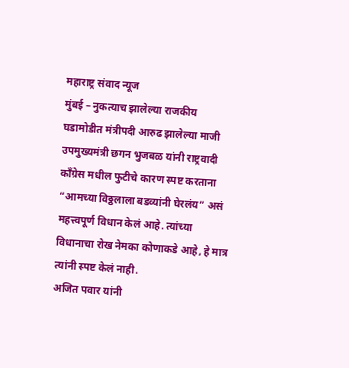महाराष्ट्र संवाद न्यूज
मुंबई – नुकत्याच झालेल्या राजकीय घडामोडीत मंत्रीपदी आरुढ झालेल्या माजी उपमुख्यमंत्री छगन भुजबळ यांनी राष्ट्रवादी काँग्रेस मधील फुटीचे कारण स्पष्ट करताना “आमच्या विठ्ठलाला बडव्यांनी घेरलंय” असं महत्त्वपूर्ण विधान केलं आहे. त्यांच्या विधानाचा रोख नेमका कोणाकडे आहे, हे मात्र त्यांनी स्पष्ट केलं नाही.
अजित पवार यांनी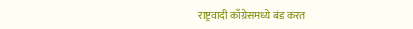राष्ट्रवादी काँग्रेसमध्ये बंड करत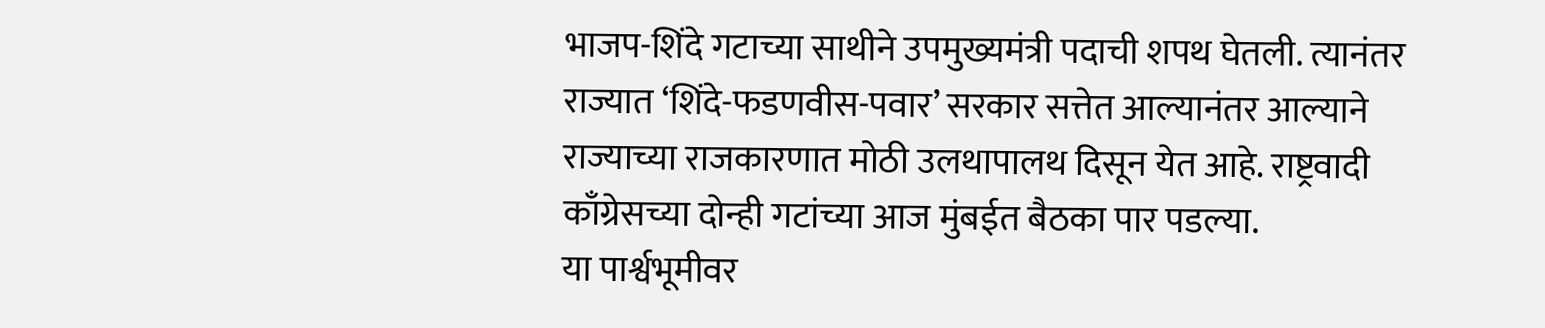भाजप-शिंदे गटाच्या साथीने उपमुख्यमंत्री पदाची शपथ घेतली. त्यानंतर राज्यात ‘शिंदे-फडणवीस-पवार’ सरकार सत्तेत आल्यानंतर आल्याने राज्याच्या राजकारणात मोठी उलथापालथ दिसून येत आहे. राष्ट्रवादी काँग्रेसच्या दोन्ही गटांच्या आज मुंबईत बैठका पार पडल्या.
या पार्श्वभूमीवर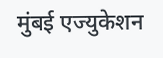मुंबई एज्युकेशन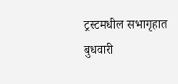ट्रस्टमधील सभागृहात बुधवारी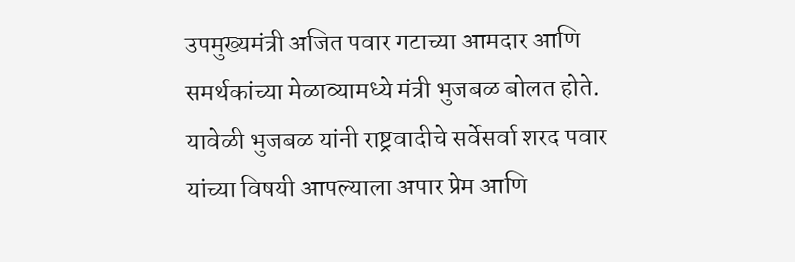उपमुख्यमंत्री अजित पवार गटाच्या आमदार आणि समर्थकांच्या मेळाव्यामध्ये मंत्री भुजबळ बोलत होते.
यावेळी भुजबळ यांनी राष्ट्रवादीचे सर्वेसर्वा शरद पवार यांच्या विषयी आपल्याला अपार प्रेम आणि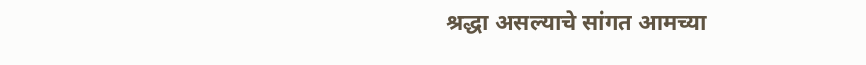श्रद्धा असल्याचे सांगत आमच्या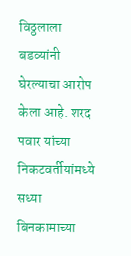विठ्ठलाला बडव्यांनी घेरल्याचा आरोप केला आहे. शरद पवार यांच्या निकटवर्तीयांमध्ये सध्या बिनकामाच्या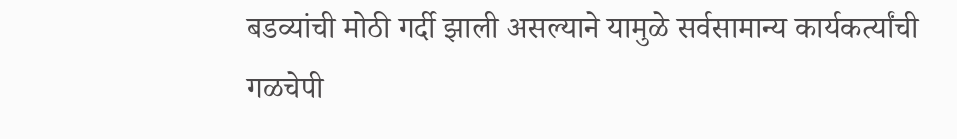बडव्यांची मोठी गर्दी झाली असल्याने यामुळे सर्वसामान्य कार्यकर्त्यांची गळचेपी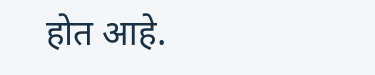होत आहे.